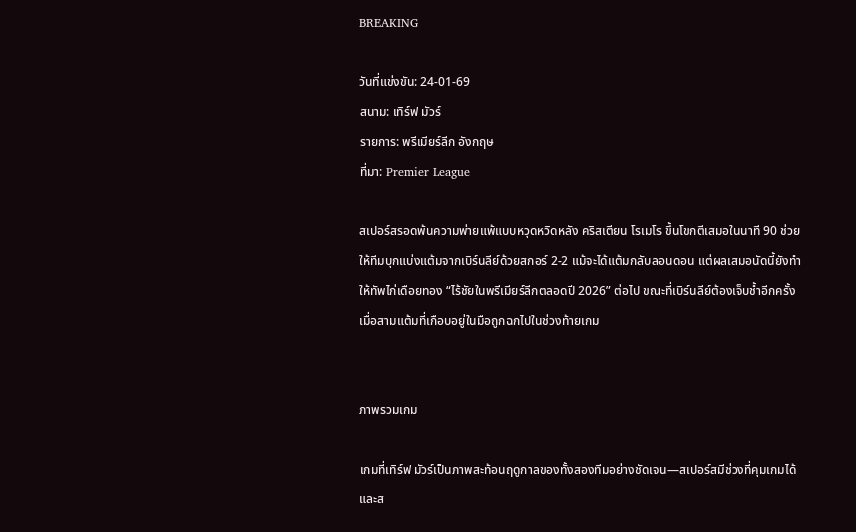BREAKING

วันที่แข่งขัน: 24-01-69
สนาม: เทิร์ฟ มัวร์
รายการ: พรีเมียร์ลีก อังกฤษ
ที่มา: Premier League

สเปอร์สรอดพ้นความพ่ายแพ้แบบหวุดหวิดหลัง คริสเตียน โรเมโร ขึ้นโขกตีเสมอในนาที 90 ช่วยให้ทีมบุกแบ่งแต้มจากเบิร์นลีย์ด้วยสกอร์ 2-2 แม้จะได้แต้มกลับลอนดอน แต่ผลเสมอนัดนี้ยังทำให้ทัพไก่เดือยทอง “ไร้ชัยในพรีเมียร์ลีกตลอดปี 2026” ต่อไป ขณะที่เบิร์นลีย์ต้องเจ็บช้ำอีกครั้ง เมื่อสามแต้มที่เกือบอยู่ในมือถูกฉกไปในช่วงท้ายเกม


ภาพรวมเกม

เกมที่เทิร์ฟ มัวร์เป็นภาพสะท้อนฤดูกาลของทั้งสองทีมอย่างชัดเจน—สเปอร์สมีช่วงที่คุมเกมได้และส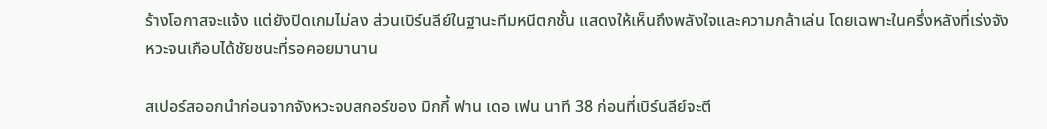ร้างโอกาสจะแจ้ง แต่ยังปิดเกมไม่ลง ส่วนเบิร์นลีย์ในฐานะทีมหนีตกชั้น แสดงให้เห็นถึงพลังใจและความกล้าเล่น โดยเฉพาะในครึ่งหลังที่เร่งจังหวะจนเกือบได้ชัยชนะที่รอคอยมานาน

สเปอร์สออกนำก่อนจากจังหวะจบสกอร์ของ มิกกี้ ฟาน เดอ เฟน นาที 38 ก่อนที่เบิร์นลีย์จะตี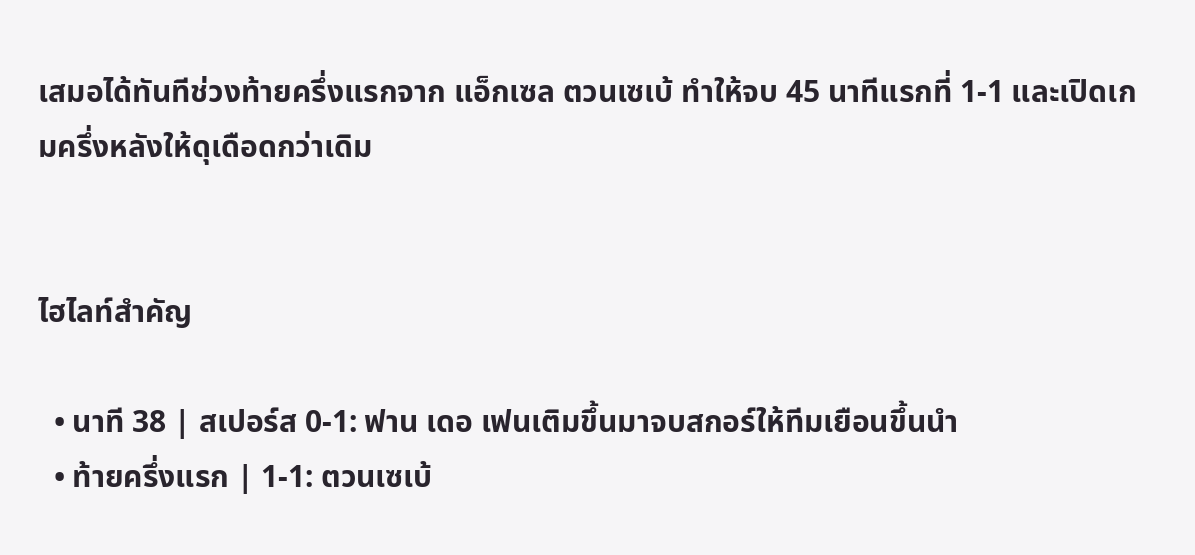เสมอได้ทันทีช่วงท้ายครึ่งแรกจาก แอ็กเซล ตวนเซเบ้ ทำให้จบ 45 นาทีแรกที่ 1-1 และเปิดเกมครึ่งหลังให้ดุเดือดกว่าเดิม


ไฮไลท์สำคัญ

  • นาที 38 | สเปอร์ส 0-1: ฟาน เดอ เฟนเติมขึ้นมาจบสกอร์ให้ทีมเยือนขึ้นนำ
  • ท้ายครึ่งแรก | 1-1: ตวนเซเบ้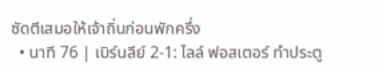ซัดตีเสมอให้เจ้าถิ่นก่อนพักครึ่ง
  • นาที 76 | เบิร์นลีย์ 2-1: ไลล์ ฟอสเตอร์ ทำประตู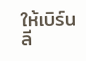ให้เบิร์นลี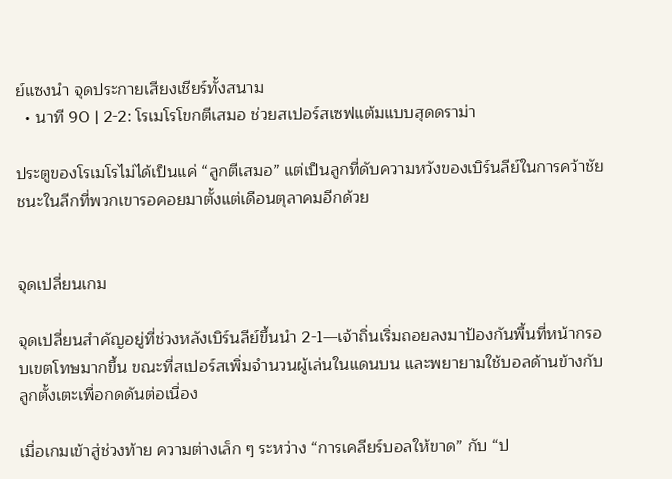ย์แซงนำ จุดประกายเสียงเชียร์ทั้งสนาม
  • นาที 90 | 2-2: โรเมโรโขกตีเสมอ ช่วยสเปอร์สเซฟแต้มแบบสุดดราม่า

ประตูของโรเมโรไม่ได้เป็นแค่ “ลูกตีเสมอ” แต่เป็นลูกที่ดับความหวังของเบิร์นลีย์ในการคว้าชัยชนะในลีกที่พวกเขารอคอยมาตั้งแต่เดือนตุลาคมอีกด้วย


จุดเปลี่ยนเกม

จุดเปลี่ยนสำคัญอยู่ที่ช่วงหลังเบิร์นลีย์ขึ้นนำ 2-1—เจ้าถิ่นเริ่มถอยลงมาป้องกันพื้นที่หน้ากรอบเขตโทษมากขึ้น ขณะที่สเปอร์สเพิ่มจำนวนผู้เล่นในแดนบน และพยายามใช้บอลด้านข้างกับลูกตั้งเตะเพื่อกดดันต่อเนื่อง

เมื่อเกมเข้าสู่ช่วงท้าย ความต่างเล็ก ๆ ระหว่าง “การเคลียร์บอลให้ขาด” กับ “ป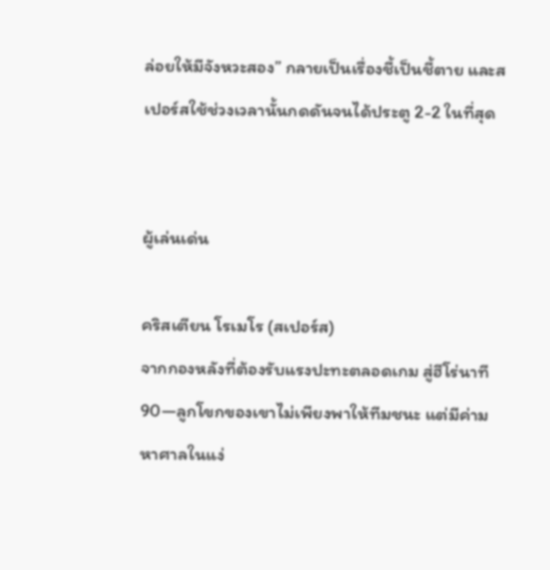ล่อยให้มีจังหวะสอง” กลายเป็นเรื่องชี้เป็นชี้ตาย และสเปอร์สใช้ช่วงเวลานั้นกดดันจนได้ประตู 2-2 ในที่สุด


ผู้เล่นเด่น

คริสเตียน โรเมโร (สเปอร์ส)
จากกองหลังที่ต้องรับแรงปะทะตลอดเกม สู่ฮีโร่นาที 90—ลูกโขกของเขาไม่เพียงพาให้ทีมชนะ แต่มีค่ามหาศาลในแง่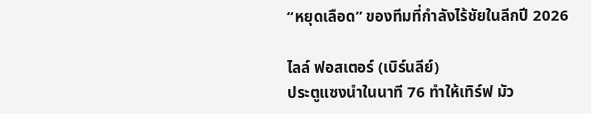“หยุดเลือด” ของทีมที่กำลังไร้ชัยในลีกปี 2026

ไลล์ ฟอสเตอร์ (เบิร์นลีย์)
ประตูแซงนำในนาที 76 ทำให้เทิร์ฟ มัว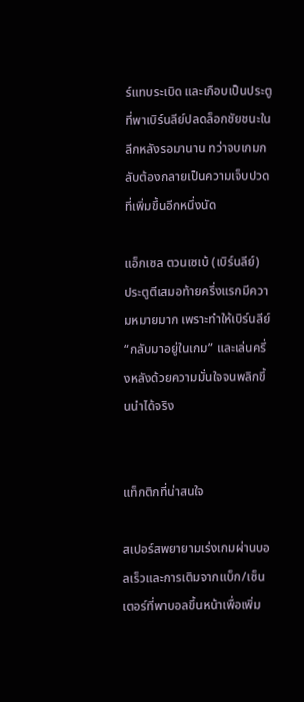ร์แทบระเบิด และเกือบเป็นประตูที่พาเบิร์นลีย์ปลดล็อกชัยชนะในลีกหลังรอมานาน ทว่าจบเกมกลับต้องกลายเป็นความเจ็บปวดที่เพิ่มขึ้นอีกหนึ่งนัด

แอ็กเซล ตวนเซเบ้ (เบิร์นลีย์)
ประตูตีเสมอท้ายครึ่งแรกมีความหมายมาก เพราะทำให้เบิร์นลีย์ “กลับมาอยู่ในเกม” และเล่นครึ่งหลังด้วยความมั่นใจจนพลิกขึ้นนำได้จริง


แท็กติกที่น่าสนใจ

สเปอร์สพยายามเร่งเกมผ่านบอลเร็วและการเติมจากแบ็ก/เซ็นเตอร์ที่พาบอลขึ้นหน้าเพื่อเพิ่ม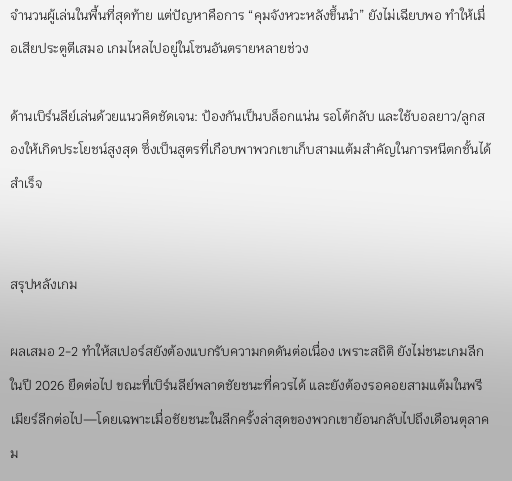จำนวนผู้เล่นในพื้นที่สุดท้าย แต่ปัญหาคือการ “คุมจังหวะหลังขึ้นนำ” ยังไม่เฉียบพอ ทำให้เมื่อเสียประตูตีเสมอ เกมไหลไปอยู่ในโซนอันตรายหลายช่วง

ด้านเบิร์นลีย์เล่นด้วยแนวคิดชัดเจน: ป้องกันเป็นบล็อกแน่น รอโต้กลับ และใช้บอลยาว/ลูกสองให้เกิดประโยชน์สูงสุด ซึ่งเป็นสูตรที่เกือบพาพวกเขาเก็บสามแต้มสำคัญในการหนีตกชั้นได้สำเร็จ


สรุปหลังเกม

ผลเสมอ 2-2 ทำให้สเปอร์สยังต้องแบกรับความกดดันต่อเนื่อง เพราะสถิติ ยังไม่ชนะเกมลีกในปี 2026 ยืดต่อไป ขณะที่เบิร์นลีย์พลาดชัยชนะที่ควรได้ และยังต้องรอคอยสามแต้มในพรีเมียร์ลีกต่อไป—โดยเฉพาะเมื่อชัยชนะในลีกครั้งล่าสุดของพวกเขาย้อนกลับไปถึงเดือนตุลาคม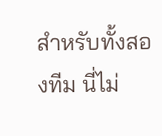สำหรับทั้งสองทีม นี่ไม่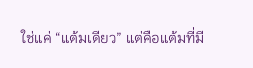ใช่แค่ “แต้มเดียว” แต่คือแต้มที่มี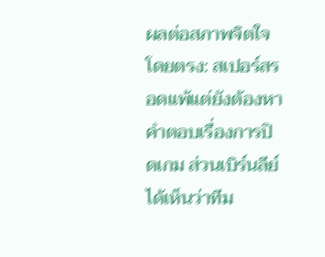ผลต่อสภาพจิตใจโดยตรง: สเปอร์สรอดแพ้แต่ยังต้องหาคำตอบเรื่องการปิดเกม ส่วนเบิร์นลีย์ได้เห็นว่าทีม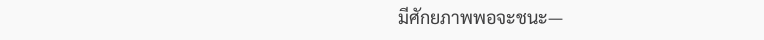มีศักยภาพพอจะชนะ—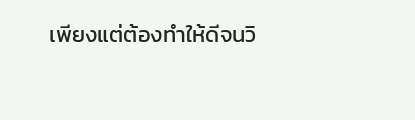เพียงแต่ต้องทำให้ดีจนวิ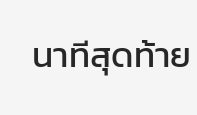นาทีสุดท้าย